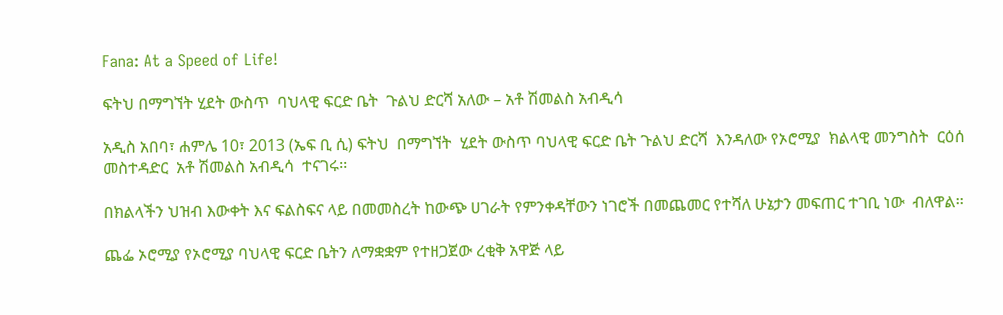Fana: At a Speed of Life!

ፍትህ በማግኘት ሂደት ውስጥ  ባህላዊ ፍርድ ቤት  ጉልህ ድርሻ አለው – አቶ ሽመልስ አብዲሳ

አዲስ አበባ፣ ሐምሌ 10፣ 2013 (ኤፍ ቢ ሲ) ፍትህ  በማግኘት  ሂደት ውስጥ ባህላዊ ፍርድ ቤት ጉልህ ድርሻ  እንዳለው የኦሮሚያ  ክልላዊ መንግስት  ርዕሰ መስተዳድር  አቶ ሽመልስ አብዲሳ  ተናገሩ፡፡

በክልላችን ህዝብ እውቀት እና ፍልስፍና ላይ በመመስረት ከውጭ ሀገራት የምንቀዳቸውን ነገሮች በመጨመር የተሻለ ሁኔታን መፍጠር ተገቢ ነው  ብለዋል፡፡

ጨፌ ኦሮሚያ የኦሮሚያ ባህላዊ ፍርድ ቤትን ለማቋቋም የተዘጋጀው ረቂቅ አዋጅ ላይ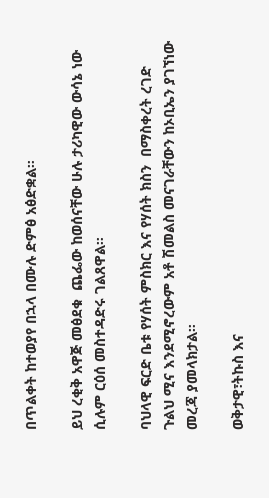በጥልቀት ከተወያየ በኋላ በሙሉ ድምፅ አፅድቋል።

ይህ ረቂቅ አዋጅ መፅደቁ  ጨፌው ከወሰናቸው ሁሉ ታሪካዊው ውሳኔ ነው  ሲሉም ርዕሰ መስተዳድሩ ገልጸዋል።

ባህላዊ ፍርድ ቤቱ የሃሰት ምስክር እና የሃሰት ክስን  በማስቀረት ረገድ  ጉልህ ሚና እንደሚኖረውም አቶ ሽመልስ መናገራቸውን ከኦቢኤን ያገኘነው መረጃ ያመላክታል።

ወቅታዊ፣ትኩስ እና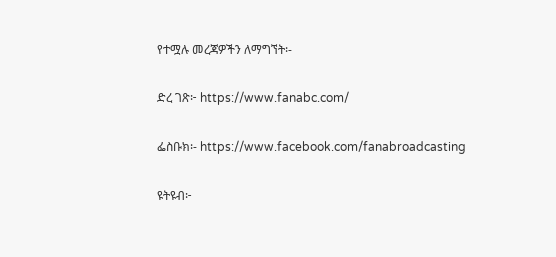የተሟሉ መረጃዎችን ለማግኘት፡-

ድረ ገጽ፦ https://www.fanabc.com/

ፌስቡክ፡- https://www.facebook.com/fanabroadcasting

ዩትዩብ፦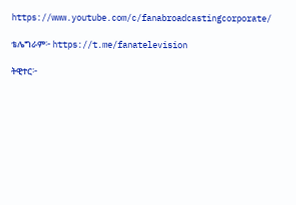https://www.youtube.com/c/fanabroadcastingcorporate/

ቴሌግራም፦ https://t.me/fanatelevision

ትዊተር፦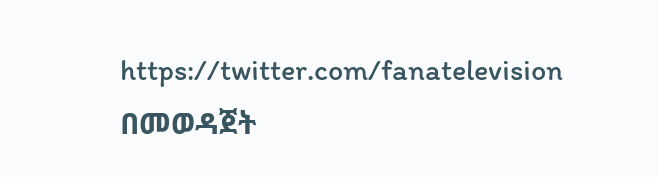https://twitter.com/fanatelevision በመወዳጀት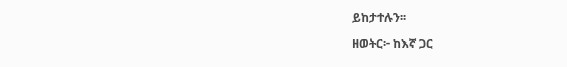ይከታተሉን፡፡

ዘወትር፦ ከእኛ ጋር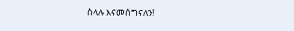ስላሉ እናመሰግናለን!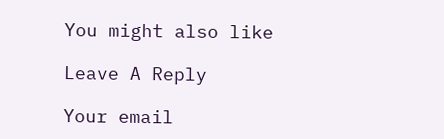You might also like

Leave A Reply

Your email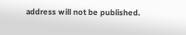address will not be published.